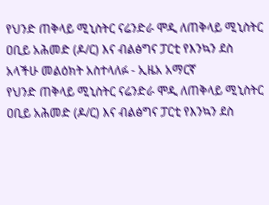የህንድ ጠቅላይ ሚኒስትር ናሬንድራ ሞዲ ለጠቅላይ ሚኒስትር ዐቢይ አሕመድ (ዶ/ር) እና ብልፅግና ፓርቲ የእንኳን ደስ አላችሁ መልዕክት አስተላለፉ - ኢዜአ አማርኛ
የህንድ ጠቅላይ ሚኒስትር ናሬንድራ ሞዲ ለጠቅላይ ሚኒስትር ዐቢይ አሕመድ (ዶ/ር) እና ብልፅግና ፓርቲ የእንኳን ደስ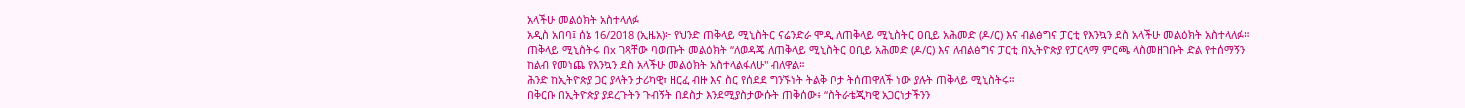አላችሁ መልዕክት አስተላለፉ
አዲስ አበባ፤ ሰኔ 16/2018 (ኢዜአ)፦ የህንድ ጠቅላይ ሚኒስትር ናሬንድራ ሞዲ ለጠቅላይ ሚኒስትር ዐቢይ አሕመድ (ዶ/ር) እና ብልፅግና ፓርቲ የእንኳን ደስ አላችሁ መልዕክት አስተላለፉ።
ጠቅላይ ሚኒስትሩ በx ገጻቸው ባወጡት መልዕክት “ለወዳጄ ለጠቅላይ ሚኒስትር ዐቢይ አሕመድ (ዶ/ር) እና ለብልፅግና ፓርቲ በኢትዮጵያ የፓርላማ ምርጫ ላስመዘገቡት ድል የተሰማኝን ከልብ የመነጨ የእንኳን ደስ አላችሁ መልዕክት አስተላልፋለሁ" ብለዋል።
ሕንድ ከኢትዮጵያ ጋር ያላትን ታሪካዊ፣ ዘርፈ ብዙ እና ስር የሰደደ ግንኙነት ትልቅ ቦታ ትሰጠዋለች ነው ያሉት ጠቅላይ ሚኒስትሩ።
በቅርቡ በኢትዮጵያ ያደረጉትን ጉብኝት በደስታ እንደሚያስታውሱት ጠቅሰው፥ “ስትራቴጂካዊ አጋርነታችንን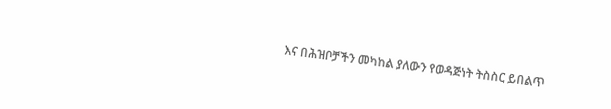እና በሕዝቦቻችን መካከል ያለውን የወዳጅነት ትስስር ይበልጥ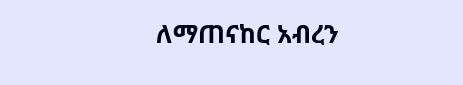ለማጠናከር አብረን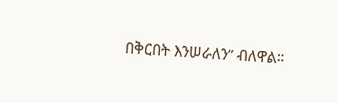በቅርበት እንሠራለን” ብለዋል።